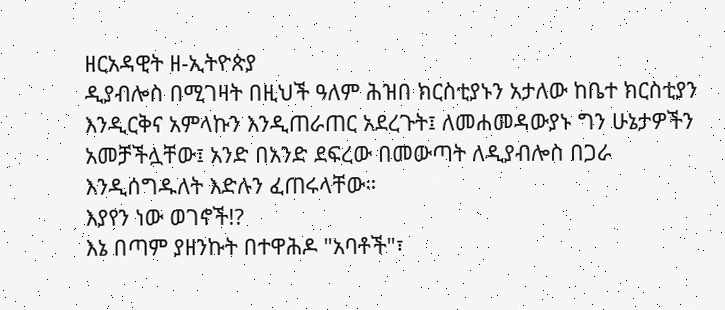ዘርአዳዊት ዘ-ኢትዮጵያ
ዲያብሎስ በሚገዛት በዚህች ዓለም ሕዝበ ክርስቲያኑን አታለው ከቤተ ክርስቲያን እንዲርቅና አምላኩን እንዲጠራጠር አደረጉት፤ ለመሐመዳውያኑ ግን ሁኔታዎችን አመቻችሏቸው፤ አንድ በአንድ ደፍረው በመውጣት ለዲያብሎስ በጋራ እንዲሰግዱለት እድሉን ፈጠሩላቸው።
እያየን ነው ወገኖች!?
እኔ በጣም ያዘንኩት በተዋሕዶ "አባቶች"፣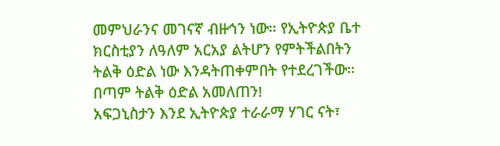መምህራንና መገናኛ ብዙኅን ነው። የኢትዮጵያ ቤተ ክርስቲያን ለዓለም አርአያ ልትሆን የምትችልበትን ትልቅ ዕድል ነው እንዳትጠቀምበት የተደረገችው። በጣም ትልቅ ዕድል አመለጠን!
አፍጋኒስታን እንደ ኢትዮጵያ ተራራማ ሃገር ናት፣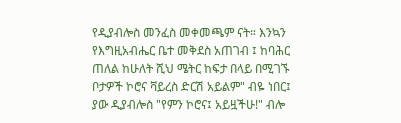የዲያብሎስ መንፈስ መቀመጫም ናት። እንኳን የእግዚአብሔር ቤተ መቅደስ አጠገብ ፤ ከባሕር ጠለል ከሁለት ሺህ ሜትር ከፍታ በላይ በሚገኙ ቦታዎች ኮሮና ቫይረስ ድርሽ አይልም" ብዬ ነበር፤ ያው ዲያብሎስ "የምን ኮሮና፤ አይዟችሁ!" ብሎ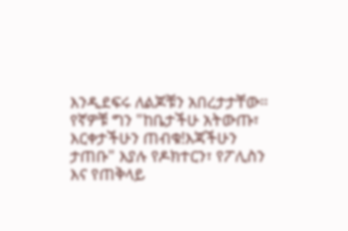እንዲደፍሩ ለልጆቹን አበረታታቸው። የኛዎቹ ግን "ከቤታችሁ አትውጡ፣ እርቀታችሁን ጠብቁ!እጃችሁን ታጠቡ" እያሉ የዶክተርን፣ የፖሊስን እና የጠቅላይ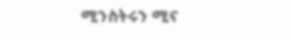ሚንስትሩን ሚና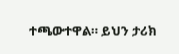ተጫውተዋል። ይህን ታሪክ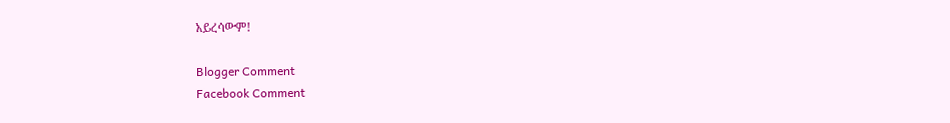አይረሳውም!

Blogger Comment
Facebook Comment